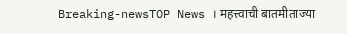Breaking-newsTOP News । महत्त्वाची बातमीताज्या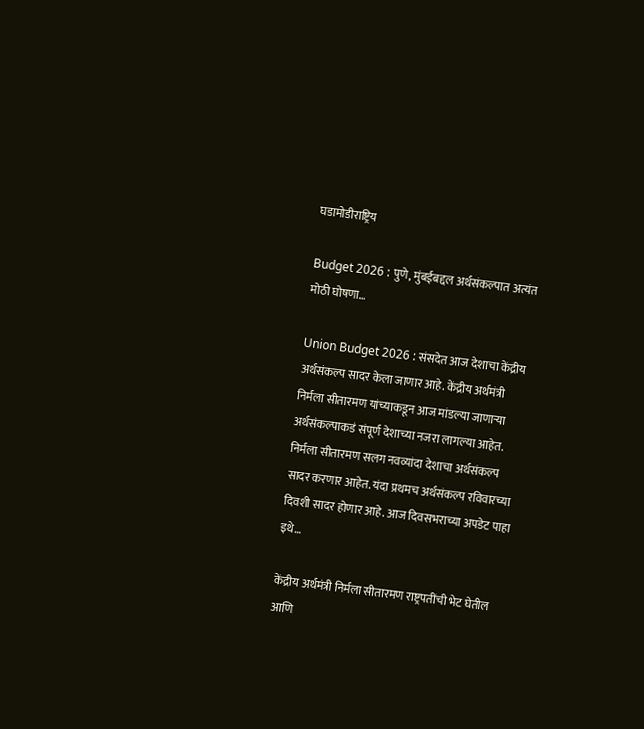घडामोडीराष्ट्रिय

Budget 2026 : पुणे, मुंबईबद्दल अर्थसंकल्पात अत्यंत मोठी घोषणा…

Union Budget 2026 : संसदेत आज देशाचा केंद्रीय अर्थसंकल्प सादर केला जाणार आहे. केंद्रीय अर्थमंत्री निर्मला सीतारमण यांच्याकडून आज मांडल्या जाणाऱ्या अर्थसंकल्पाकडं संपूर्ण देशाच्या नजरा लागल्या आहेत. निर्मला सीतारमण सलग नवव्यांदा देशाचा अर्थसंकल्प सादर करणार आहेत. यंदा प्रथमच अर्थसंकल्प रविवारच्या दिवशी सादर होणार आहे. आज दिवसभराच्या अपडेट पाहा इथे…

केंद्रीय अर्थमंत्री निर्मला सीतारमण राष्ट्रपतींची भेट घेतील आणि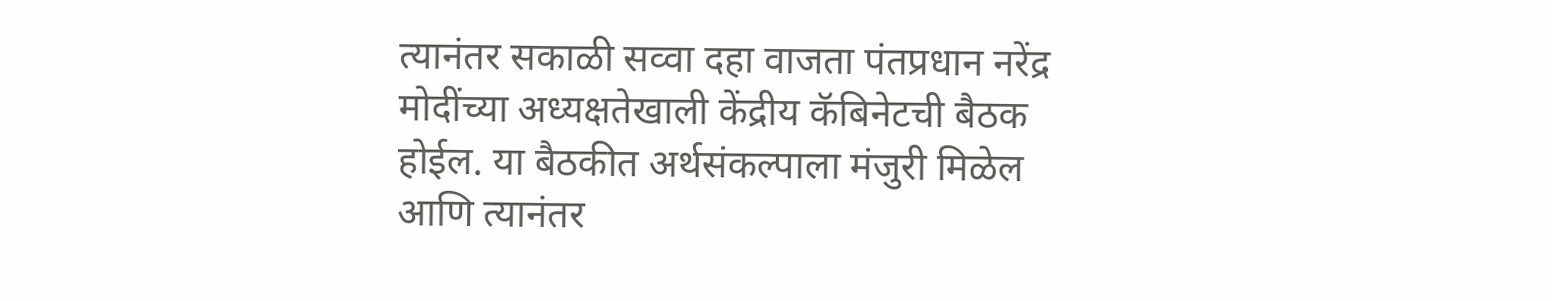त्यानंतर सकाळी सव्वा दहा वाजता पंतप्रधान नरेंद्र मोदींच्या अध्यक्षतेखाली केंद्रीय कॅबिनेटची बैठक होईल. या बैठकीत अर्थसंकल्पाला मंजुरी मिळेल आणि त्यानंतर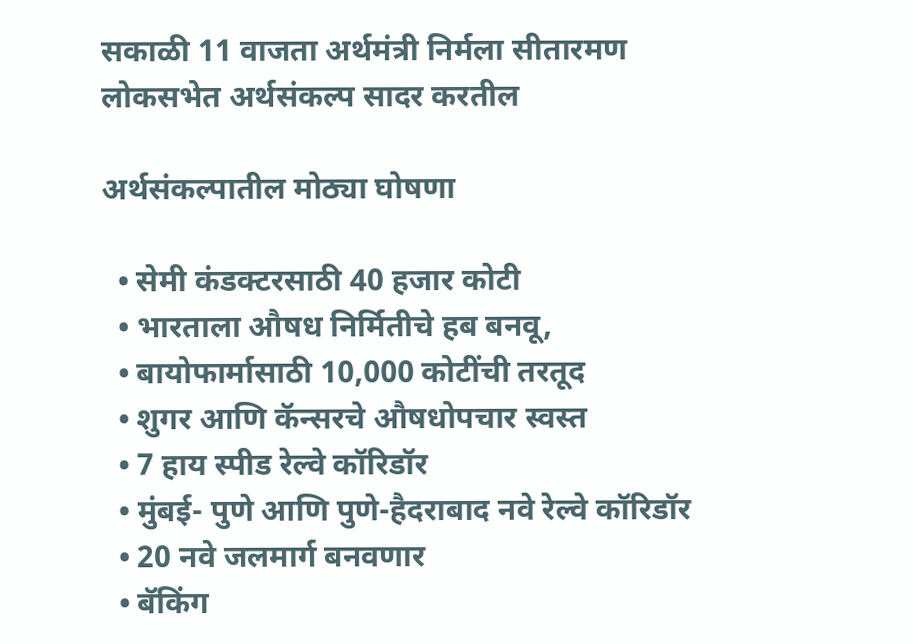सकाळी 11 वाजता अर्थमंत्री निर्मला सीतारमण लोकसभेत अर्थसंकल्प सादर करतील

अर्थसंकल्पातील मोठ्या घोषणा

  • सेमी कंडक्टरसाठी 40 हजार कोटी
  • भारताला औषध निर्मितीचे हब बनवू,
  • बायोफार्मासाठी 10,000 कोटींची तरतूद
  • शुगर आणि कॅन्सरचे औषधोपचार स्वस्त
  • 7 हाय स्पीड रेल्वे कॉरिडॉर
  • मुंबई- पुणे आणि पुणे-हैदराबाद नवे रेल्वे कॉरिडॉर
  • 20 नवे जलमार्ग बनवणार
  • बॅकिंग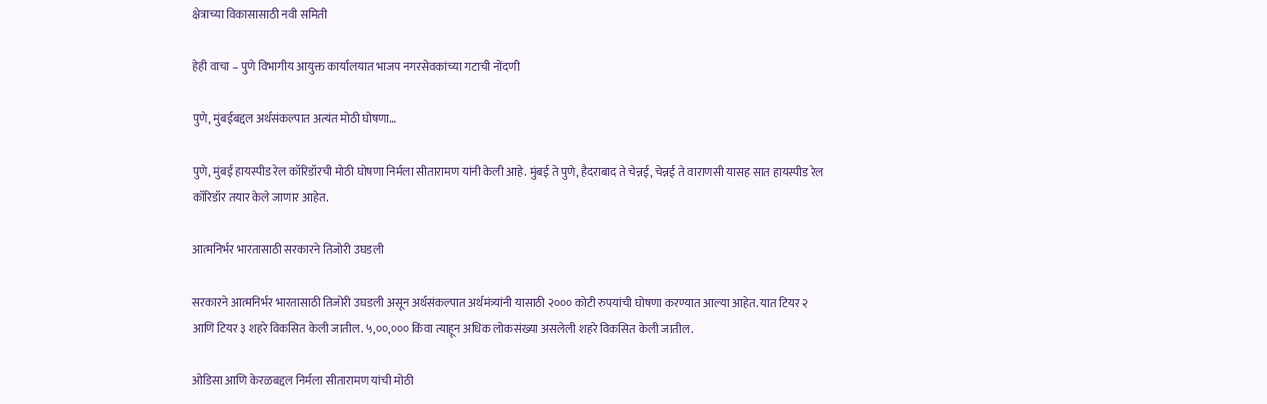क्षेत्राच्या विकासासाठी नवी समिती

हेही वाचा – पुणे विभागीय आयुक्त कार्यालयात भाजप नगरसेवकांच्या गटाची नोंदणी

पुणे, मुंबईबद्दल अर्थसंकल्पात अत्यंत मोठी घोषणा…

पुणे, मुंबई हायस्पीड रेल कॉरिडॉरची मोठी घोषणा निर्मला सीतारामण यांनी केली आहे. मुंबई ते पुणे, हैदराबाद ते चेन्नई, चेन्नई ते वाराणसी यासह सात हायस्पीड रेल कॉरिडॉर तयार केले जाणार आहेत.

आत्मनिर्भर भारतासाठी सरकारने तिजोरी उघडली

सरकारने आत्मनिर्भर भारतासाठी तिजोरी उघडली असून अर्थसंकल्पात अर्थमंत्र्यांनी यासाठी २००० कोटी रुपयांची घोषणा करण्यात आल्या आहेत. यात टियर २ आणि टियर ३ शहरे विकसित केली जातील. ५,००,००० किंवा त्याहून अधिक लोकसंख्या असलेली शहरे विकसित केली जातील.

ओडिसा आणि केरळबद्दल निर्मला सीतारामण यांची मोठी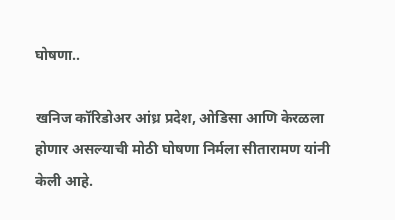घोषणा..

खनिज कॉरिडोअर आंध्र प्रदेश, ओडिसा आणि केरळला होणार असल्याची मोठी घोषणा निर्मला सीतारामण यांनी केली आहे.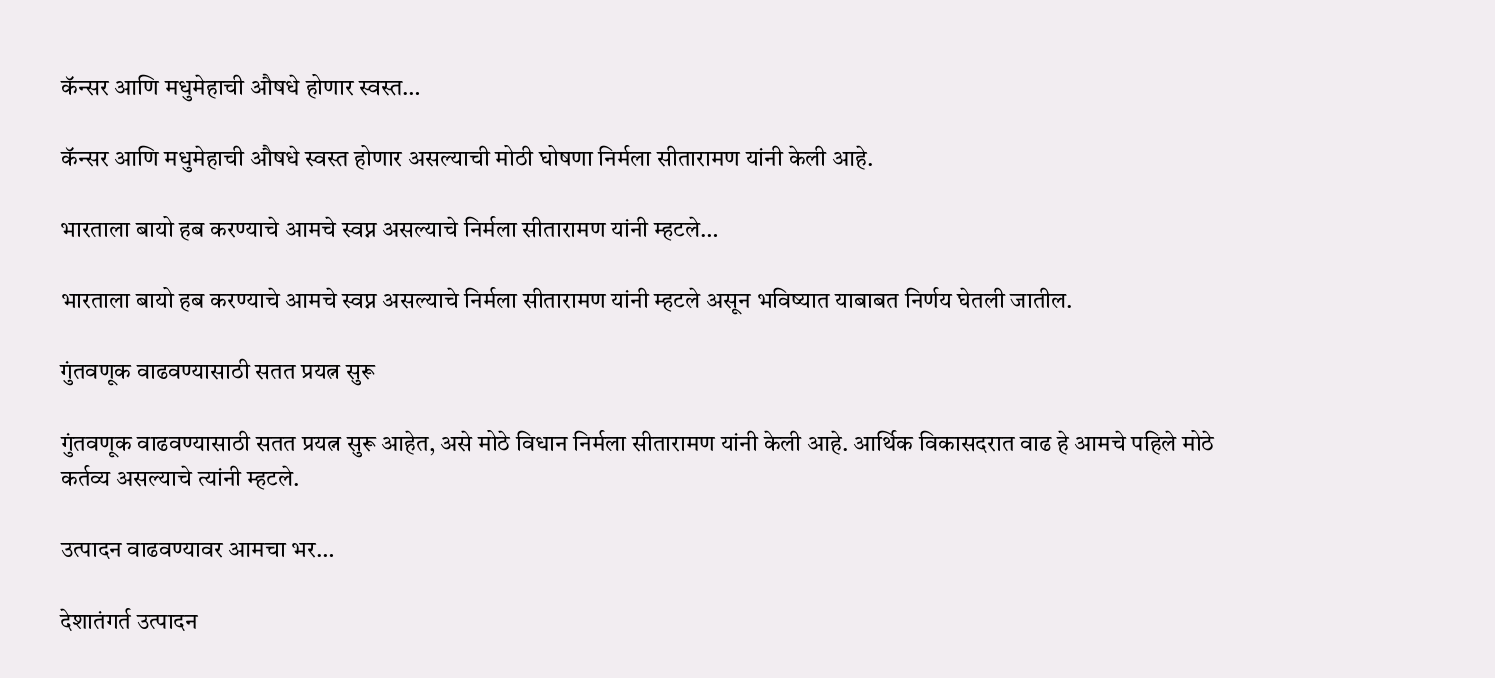कॅन्सर आणि मधुमेहाची औषधे होणार स्वस्त…

कॅन्सर आणि मधुमेहाची औषधे स्वस्त होणार असल्याची मोठी घोषणा निर्मला सीतारामण यांनी केली आहे.

भारताला बायो हब करण्याचे आमचे स्वप्न असल्याचे निर्मला सीतारामण यांनी म्हटले…

भारताला बायो हब करण्याचे आमचे स्वप्न असल्याचे निर्मला सीतारामण यांनी म्हटले असून भविष्यात याबाबत निर्णय घेतली जातील.

गुंतवणूक वाढवण्यासाठी सतत प्रयत्न सुरू

गुंतवणूक वाढवण्यासाठी सतत प्रयत्न सुरू आहेत, असे मोठे विधान निर्मला सीतारामण यांनी केली आहे. आर्थिक विकासदरात वाढ हे आमचे पहिले मोठे कर्तव्य असल्याचे त्यांनी म्हटले.

उत्पादन वाढवण्यावर आमचा भर…

देशातंगर्त उत्पादन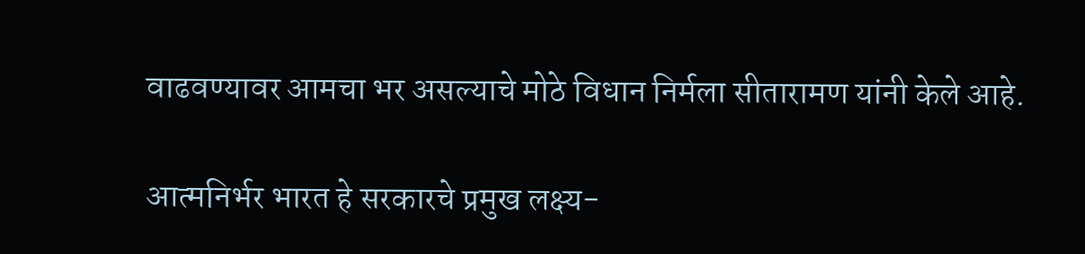वाढवण्यावर आमचा भर असल्याचे मोठे विधान निर्मला सीतारामण यांनी केले आहे.

आत्मनिर्भर भारत हे सरकारचे प्रमुख लक्ष्य-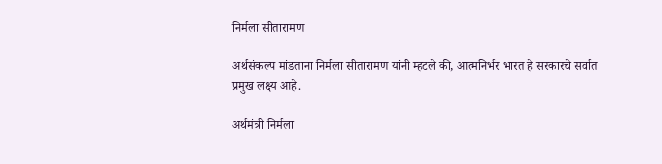निर्मला सीतारामण

अर्थसंकल्प मांडताना निर्मला सीतारामण यांनी म्हटले की, आत्मनिर्भर भारत हे सरकारचे सर्वात प्रमुख लक्ष्य आहे.

अर्थमंत्री निर्मला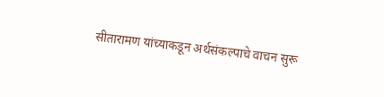सीतारामण यांच्याकडून अर्थसंकल्पाचे वाचन सुरू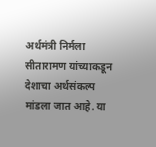अर्थमंत्री निर्मला सीतारामण यांच्याकडून देशाचा अर्थसंकल्प मांडला जात आहे. या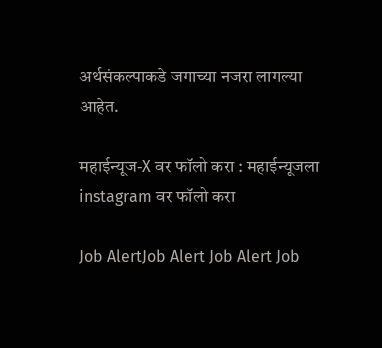अर्थसंकल्पाकडे जगाच्या नजरा लागल्या आहेत.

महाईन्यूज-X वर फॉलो करा : महाईन्यूजला instagram वर फॉलो करा

Job AlertJob Alert Job Alert Job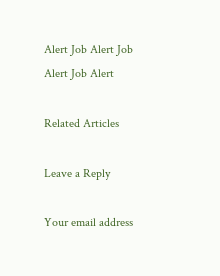Alert Job Alert Job Alert Job Alert

Related Articles

Leave a Reply

Your email address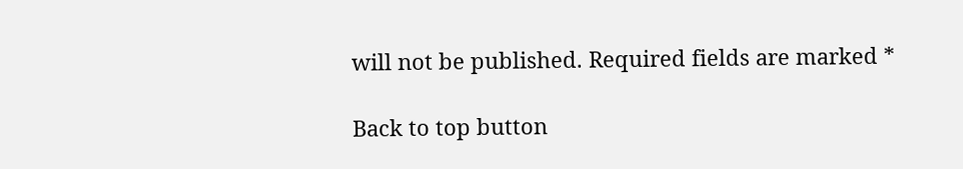will not be published. Required fields are marked *

Back to top button